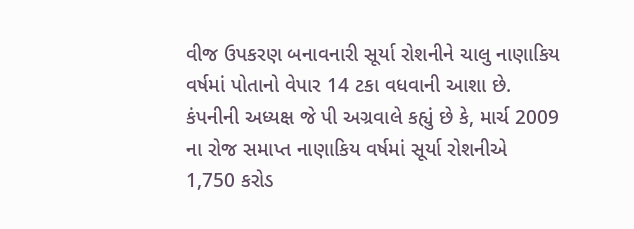વીજ ઉપકરણ બનાવનારી સૂર્યા રોશનીને ચાલુ નાણાકિય વર્ષમાં પોતાનો વેપાર 14 ટકા વધવાની આશા છે. કંપનીની અધ્યક્ષ જે પી અગ્રવાલે કહ્યું છે કે, માર્ચ 2009 ના રોજ સમાપ્ત નાણાકિય વર્ષમાં સૂર્યા રોશનીએ 1,750 કરોડ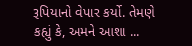રૂપિયાનો વેપાર કર્યો. તેમણે કહ્યું કે, અમને આશા ...